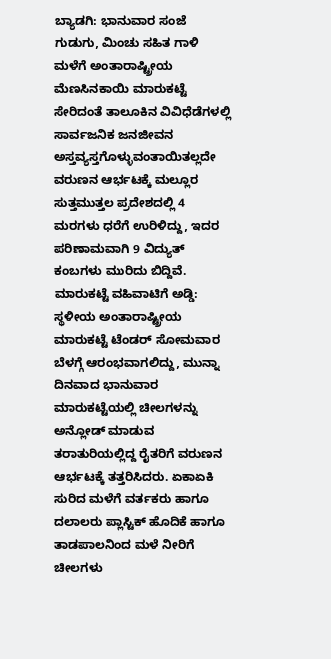ಬ್ಯಾಡಗಿ: ಭಾನುವಾರ ಸಂಜೆ ಗುಡುಗು, ಮಿಂಚು ಸಹಿತ ಗಾಳಿ ಮಳೆಗೆ ಅಂತಾರಾಷ್ಟ್ರೀಯ ಮೆಣಸಿನಕಾಯಿ ಮಾರುಕಟ್ಟೆ ಸೇರಿದಂತೆ ತಾಲೂಕಿನ ವಿವಿಧೆಡೆಗಳಲ್ಲಿ ಸಾರ್ವಜನಿಕ ಜನಜೀವನ ಅಸ್ತವ್ಯಸ್ತಗೊಳ್ಳುವಂತಾಯಿತಲ್ಲದೇ ವರುಣನ ಆರ್ಭಟಕ್ಕೆ ಮಲ್ಲೂರ ಸುತ್ತಮುತ್ತಲ ಪ್ರದೇಶದಲ್ಲಿ 4 ಮರಗಳು ಧರೆಗೆ ಉರಿಳಿದ್ದು, ಇದರ ಪರಿಣಾಮವಾಗಿ 9 ವಿದ್ಯುತ್ ಕಂಬಗಳು ಮುರಿದು ಬಿದ್ದಿವೆ.
ಮಾರುಕಟ್ಟೆ ವಹಿವಾಟಿಗೆ ಅಡ್ಡಿ: ಸ್ಥಳೀಯ ಅಂತಾರಾಷ್ಟ್ರೀಯ ಮಾರುಕಟ್ಟೆ ಟೆಂಡರ್ ಸೋಮವಾರ ಬೆಳಗ್ಗೆ ಆರಂಭವಾಗಲಿದ್ದು, ಮುನ್ನಾ ದಿನವಾದ ಭಾನುವಾರ ಮಾರುಕಟ್ಟೆಯಲ್ಲಿ ಚೀಲಗಳನ್ನು ಅನ್ಲೋಡ್ ಮಾಡುವ ತರಾತುರಿಯಲ್ಲಿದ್ದ ರೈತರಿಗೆ ವರುಣನ ಆರ್ಭಟಕ್ಕೆ ತತ್ತರಿಸಿದರು. ಏಕಾಏಕಿ ಸುರಿದ ಮಳೆಗೆ ವರ್ತಕರು ಹಾಗೂ ದಲಾಲರು ಪ್ಲಾಸ್ಟಿಕ್ ಹೊದಿಕೆ ಹಾಗೂ ತಾಡಪಾಲನಿಂದ ಮಳೆ ನೀರಿಗೆ ಚೀಲಗಳು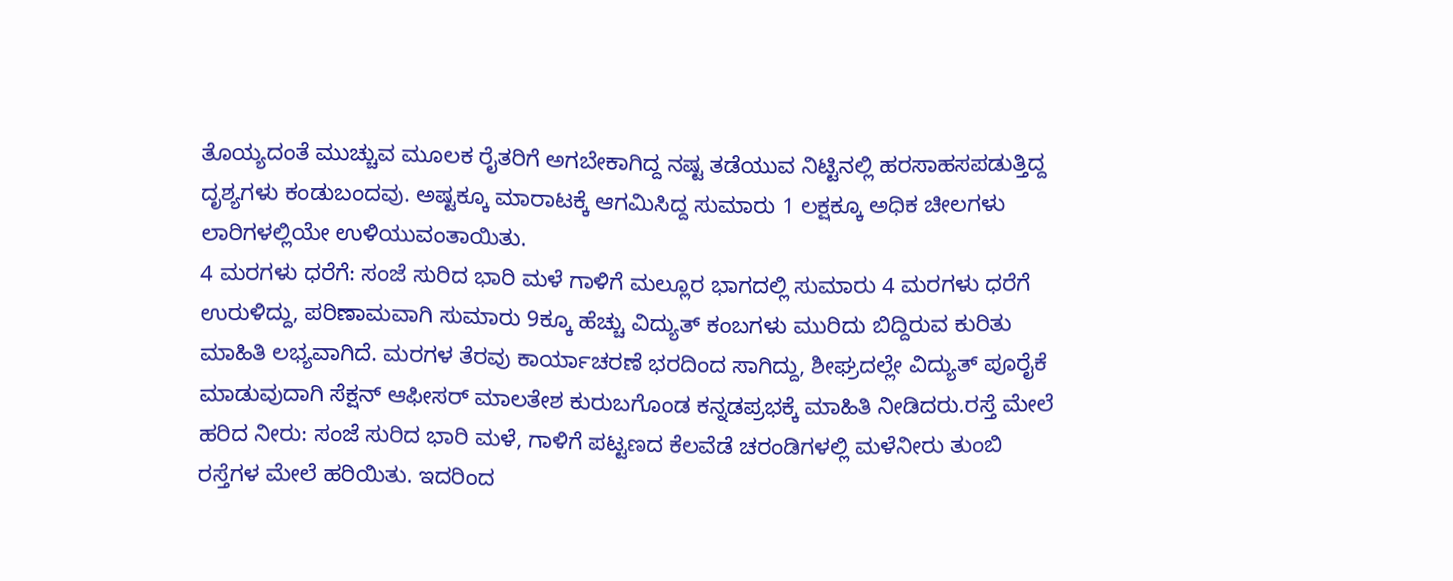ತೊಯ್ಯದಂತೆ ಮುಚ್ಚುವ ಮೂಲಕ ರೈತರಿಗೆ ಅಗಬೇಕಾಗಿದ್ದ ನಷ್ಟ ತಡೆಯುವ ನಿಟ್ಟಿನಲ್ಲಿ ಹರಸಾಹಸಪಡುತ್ತಿದ್ದ ದೃಶ್ಯಗಳು ಕಂಡುಬಂದವು. ಅಷ್ಟಕ್ಕೂ ಮಾರಾಟಕ್ಕೆ ಆಗಮಿಸಿದ್ದ ಸುಮಾರು 1 ಲಕ್ಷಕ್ಕೂ ಅಧಿಕ ಚೀಲಗಳು ಲಾರಿಗಳಲ್ಲಿಯೇ ಉಳಿಯುವಂತಾಯಿತು.
4 ಮರಗಳು ಧರೆಗೆ: ಸಂಜೆ ಸುರಿದ ಭಾರಿ ಮಳೆ ಗಾಳಿಗೆ ಮಲ್ಲೂರ ಭಾಗದಲ್ಲಿ ಸುಮಾರು 4 ಮರಗಳು ಧರೆಗೆ ಉರುಳಿದ್ದು, ಪರಿಣಾಮವಾಗಿ ಸುಮಾರು 9ಕ್ಕೂ ಹೆಚ್ಚು ವಿದ್ಯುತ್ ಕಂಬಗಳು ಮುರಿದು ಬಿದ್ದಿರುವ ಕುರಿತು ಮಾಹಿತಿ ಲಭ್ಯವಾಗಿದೆ. ಮರಗಳ ತೆರವು ಕಾರ್ಯಾಚರಣೆ ಭರದಿಂದ ಸಾಗಿದ್ದು, ಶೀಘ್ರದಲ್ಲೇ ವಿದ್ಯುತ್ ಪೂರೈಕೆ ಮಾಡುವುದಾಗಿ ಸೆಕ್ಷನ್ ಆಫೀಸರ್ ಮಾಲತೇಶ ಕುರುಬಗೊಂಡ ಕನ್ನಡಪ್ರಭಕ್ಕೆ ಮಾಹಿತಿ ನೀಡಿದರು.ರಸ್ತೆ ಮೇಲೆ ಹರಿದ ನೀರು: ಸಂಜೆ ಸುರಿದ ಭಾರಿ ಮಳೆ, ಗಾಳಿಗೆ ಪಟ್ಟಣದ ಕೆಲವೆಡೆ ಚರಂಡಿಗಳಲ್ಲಿ ಮಳೆನೀರು ತುಂಬಿ ರಸ್ತೆಗಳ ಮೇಲೆ ಹರಿಯಿತು. ಇದರಿಂದ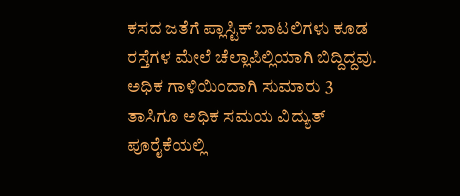ಕಸದ ಜತೆಗೆ ಪ್ಲಾಸ್ಟಿಕ್ ಬಾಟಲಿಗಳು ಕೂಡ ರಸ್ತೆಗಳ ಮೇಲೆ ಚೆಲ್ಲಾಪಿಲ್ಲಿಯಾಗಿ ಬಿದ್ದಿದ್ದವು. ಅಧಿಕ ಗಾಳಿಯಿಂದಾಗಿ ಸುಮಾರು 3 ತಾಸಿಗೂ ಅಧಿಕ ಸಮಯ ವಿದ್ಯುತ್ ಪೂರೈಕೆಯಲ್ಲಿ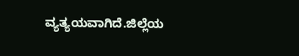ವ್ಯತ್ಯಯವಾಗಿದೆ.ಜಿಲ್ಲೆಯ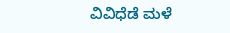ವಿವಿಧೆಡೆ ಮಳೆ